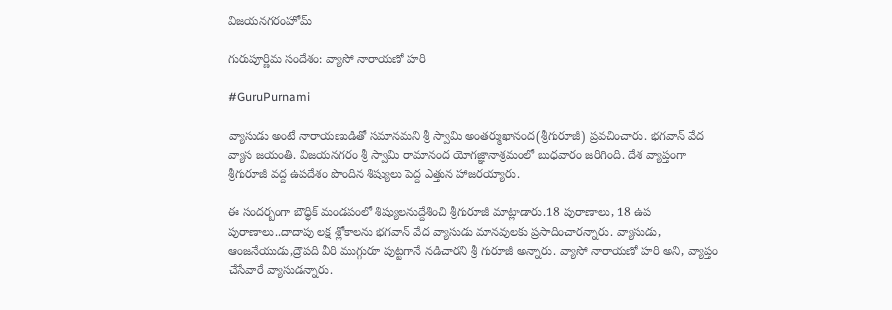విజయనగరంహోమ్

గురుపూర్ణిమ సందేశం: వ్యాసో నారాయణో హరి

#GuruPurnami

వ్యాసుడు అంటే నారాయణుడితో సమానమని శ్రీ స్వామి అంతర్ముఖానంద(శ్రీగురూజీ) ప్రవచించారు. భగవాన్ వేద వ్యాస జయంతి. విజయనగరం శ్రీ స్వామి రామానంద యోగజ్ఞానాశ్రమంలో బుధవారం జరిగింది. దేశ వ్యాప్తంగా శ్రీగురూజీ వద్ద ఉపదేశం పొందిన శిష్యులు పెద్ద ఎత్తున హాజరయ్యారు.

ఈ సందర్బంగా బౌధ్ధిక్ మండపంలో శిష్యులనుద్దేశించి శ్రీగురూజీ మాట్లాడారు.18 పురాణాలు, 18 ఉప పురాణాలు..దాదాపు లక్ష శ్లోకాలను భగవాన్ వేద వ్యాసుడు మానవులకు ప్రసాదించారన్నారు. వ్యాసుడు, ఆంజనేయుడు,ద్రౌపది వీరి ముగ్గురూ పుట్టగానే నడిచారని శ్రీ గురూజీ అన్నారు. వ్యాసో నారాయణో హరి అని, వ్యాప్తం చేసేవారే వ్యాసుడన్నారు.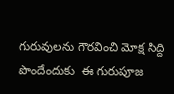గురువులను గౌరవించి మోక్ష సిద్ది పొందేందుకు  ఈ గురుపూజ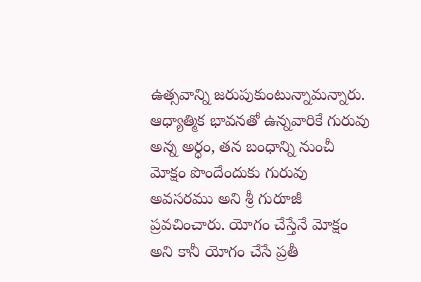ఉత్సవాన్ని జరుపుకుంటున్నామన్నారు. ఆధ్యాత్మిక భావనతో ఉన్నవారికే గురువు అన్న అర్ధం, తన బంధాన్ని నుంచీ మోక్షం పొందేందుకు గురువు అవసరము అని శ్రీ గురూజీ ప్రవచించారు. యోగం చేస్తేనే మోక్షం అని కానీ యోగం చేసే ప్రతీ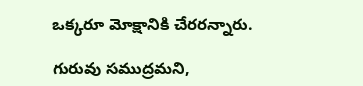ఒక్కరూ మోక్షానికి చేరరన్నారు.

గురువు సముద్రమని,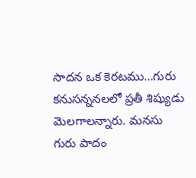సాదన ఒక కెరటము…గురు కనుసన్ననలలో ప్రతీ శిష్యుడు మెలగాలన్నారు. మనసు గురు పాదం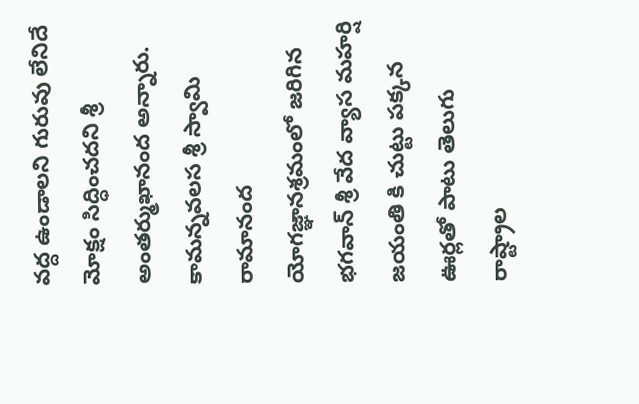వద్ద ఉండాలని గురువు లేనిదే మోక్షం సిద్ధించదని శ్రీ అంతర్ముఖానంద అన్నారు. కామన్నవలస శ్రీ స్వామి రామానంద యోగజ్ఞానశ్రమంలో జరిగిన భగవాన్ శ్రీ వేద వ్యాస మహర్షి జయంతి కి చుట్టు పక్కన ఊర్లతో పాటు తెలుగు రాష్ట్రాల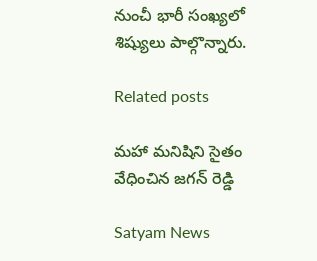నుంచీ భారీ సంఖ్యలో శిష్యులు పాల్గొన్నారు.

Related posts

మహా మనిషిని సైతం వేధించిన జగన్ రెడ్డి

Satyam News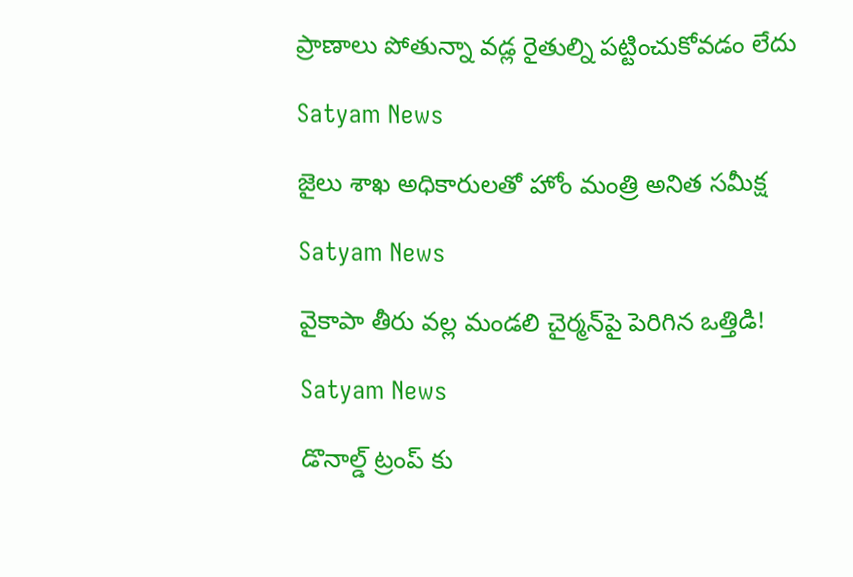ప్రాణాలు పోతున్నా వడ్ల రైతుల్ని పట్టించుకోవడం లేదు

Satyam News

జైలు శాఖ అధికారులతో హోం మంత్రి అనిత సమీక్ష

Satyam News

వైకాపా తీరు వల్ల మండలి చైర్మన్‌పై పెరిగిన ఒత్తిడి!

Satyam News

డొనాల్డ్ ట్రంప్ కు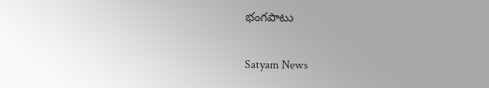భంగపాటు

Satyam News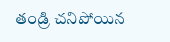తండ్రి చనిపోయిన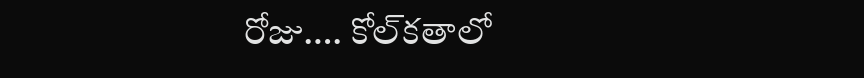రోజు…. కోల్‌కతాలో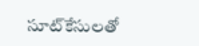సూట్‌కేసులతో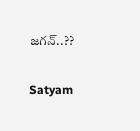జగన్‌..??

Satyam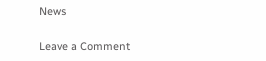News

Leave a Comment